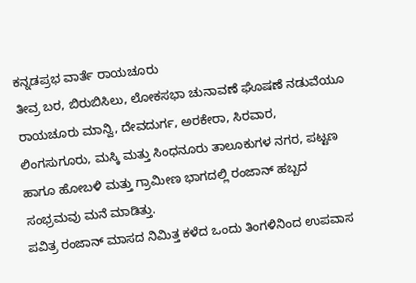ಕನ್ನಡಪ್ರಭ ವಾರ್ತೆ ರಾಯಚೂರು
ತೀವ್ರ ಬರ, ಬಿರುಬಿಸಿಲು, ಲೋಕಸಭಾ ಚುನಾವಣೆ ಘೊಷಣೆ ನಡುವೆಯೂ ರಾಯಚೂರು ಮಾನ್ವಿ, ದೇವದುರ್ಗ, ಅರಕೇರಾ, ಸಿರವಾರ, ಲಿಂಗಸುಗೂರು, ಮಸ್ಕಿ ಮತ್ತು ಸಿಂಧನೂರು ತಾಲೂಕುಗಳ ನಗರ, ಪಟ್ಟಣ ಹಾಗೂ ಹೋಬಳಿ ಮತ್ತು ಗ್ರಾಮೀಣ ಭಾಗದಲ್ಲಿ ರಂಜಾನ್ ಹಬ್ಬದ ಸಂಭ್ರಮವು ಮನೆ ಮಾಡಿತ್ತು.
ಪವಿತ್ರ ರಂಜಾನ್ ಮಾಸದ ನಿಮಿತ್ತ ಕಳೆದ ಒಂದು ತಿಂಗಳಿನಿಂದ ಉಪವಾಸ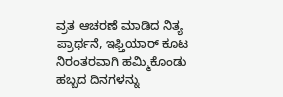ವ್ರತ ಆಚರಣೆ ಮಾಡಿದ ನಿತ್ಯ ಪ್ರಾರ್ಥನೆ, ಇಫ್ತಿಯಾರ್ ಕೂಟ ನಿರಂತರವಾಗಿ ಹಮ್ಮಿಕೊಂಡು ಹಬ್ಬದ ದಿನಗಳನ್ನು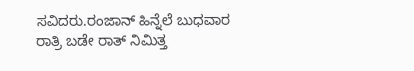ಸವಿದರು.ರಂಜಾನ್ ಹಿನ್ನೆಲೆ ಬುಧವಾರ ರಾತ್ರಿ ಬಡೇ ರಾತ್ ನಿಮಿತ್ತ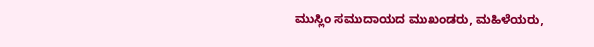ಮುಸ್ಲಿಂ ಸಮುದಾಯದ ಮುಖಂಡರು, ಮಹಿಳೆಯರು,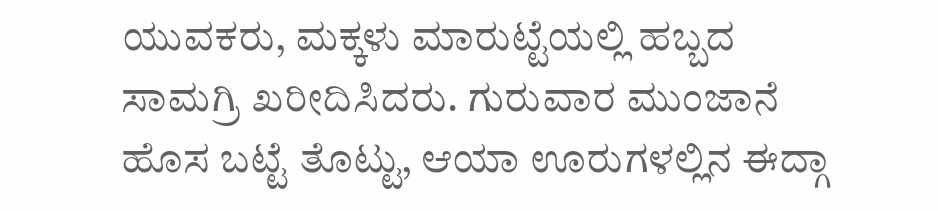ಯುವಕರು, ಮಕ್ಕಳು ಮಾರುಟ್ಟೆಯಲ್ಲಿ ಹಬ್ಬದ ಸಾಮಗ್ರಿ ಖರೀದಿಸಿದರು. ಗುರುವಾರ ಮುಂಜಾನೆ ಹೊಸ ಬಟ್ಟೆ ತೊಟ್ಟು, ಆಯಾ ಊರುಗಳಲ್ಲಿನ ಈದ್ಗಾ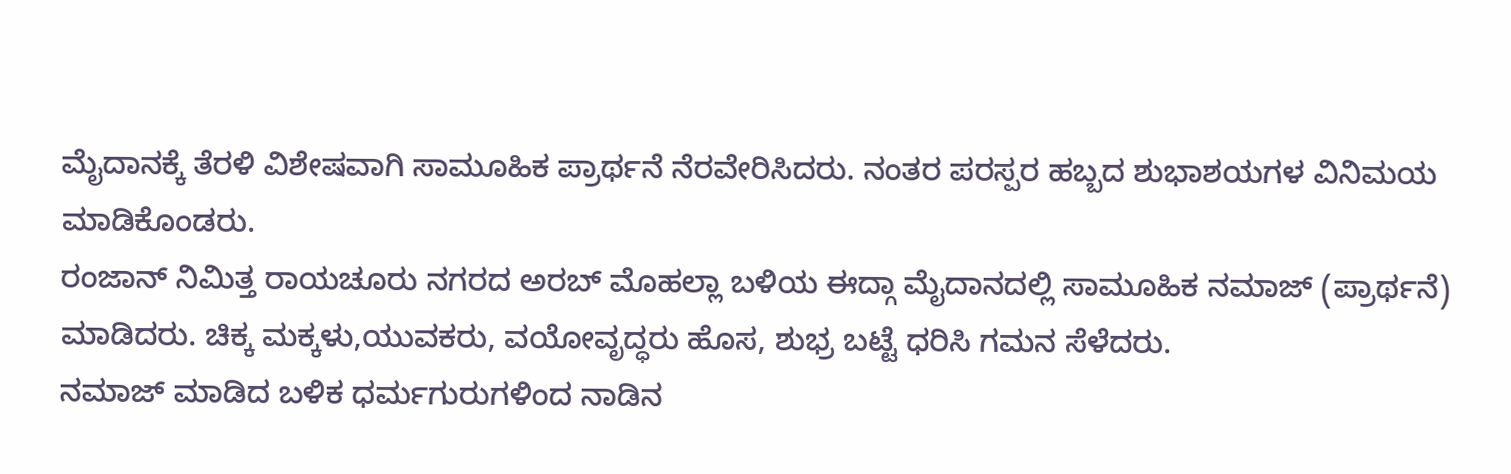ಮೈದಾನಕ್ಕೆ ತೆರಳಿ ವಿಶೇಷವಾಗಿ ಸಾಮೂಹಿಕ ಪ್ರಾರ್ಥನೆ ನೆರವೇರಿಸಿದರು. ನಂತರ ಪರಸ್ಪರ ಹಬ್ಬದ ಶುಭಾಶಯಗಳ ವಿನಿಮಯ ಮಾಡಿಕೊಂಡರು.
ರಂಜಾನ್ ನಿಮಿತ್ತ ರಾಯಚೂರು ನಗರದ ಅರಬ್ ಮೊಹಲ್ಲಾ ಬಳಿಯ ಈದ್ಗಾ ಮೈದಾನದಲ್ಲಿ ಸಾಮೂಹಿಕ ನಮಾಜ್ (ಪ್ರಾರ್ಥನೆ) ಮಾಡಿದರು. ಚಿಕ್ಕ ಮಕ್ಕಳು,ಯುವಕರು, ವಯೋವೃದ್ಧರು ಹೊಸ, ಶುಭ್ರ ಬಟ್ಟೆ ಧರಿಸಿ ಗಮನ ಸೆಳೆದರು.
ನಮಾಜ್ ಮಾಡಿದ ಬಳಿಕ ಧರ್ಮಗುರುಗಳಿಂದ ನಾಡಿನ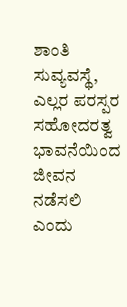ಶಾಂತಿ ಸುವ್ಯವಸ್ಥೆ, ಎಲ್ಲರ ಪರಸ್ಪರ ಸಹೋದರತ್ವ ಭಾವನೆಯಿಂದ ಜೀವನ ನಡೆಸಲಿ ಎಂದು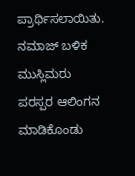ಪ್ರಾರ್ಥಿಸಲಾಯಿತು. ನಮಾಜ್ ಬಳಿಕ ಮುಸ್ಲಿಮರು ಪರಸ್ಪರ ಆಲಿಂಗನ ಮಾಡಿಕೊಂಡು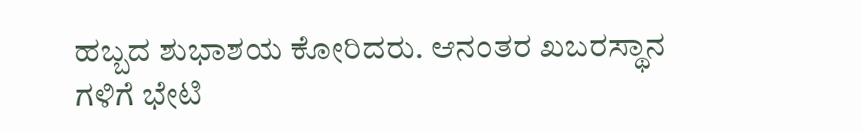ಹಬ್ಬದ ಶುಭಾಶಯ ಕೋರಿದರು. ಆನಂತರ ಖಬರಸ್ಥಾನ ಗಳಿಗೆ ಭೇಟಿ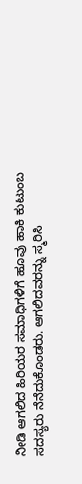ನೀಡಿ ಆಗಲಿದ ಹಿರಿಯರ ಸಮಾಧಿಗಳಿಗೆ ಹೂವು ಹಾಕಿ ಕುಟುಂಬ ಸದಸ್ಯರು ನೆನೆದುಕೊಂಡರು. ಆಗಲಿದವರನ್ನು ಸ್ಮರಿಸಿ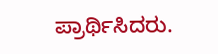ಪ್ರಾರ್ಥಿಸಿದರು.